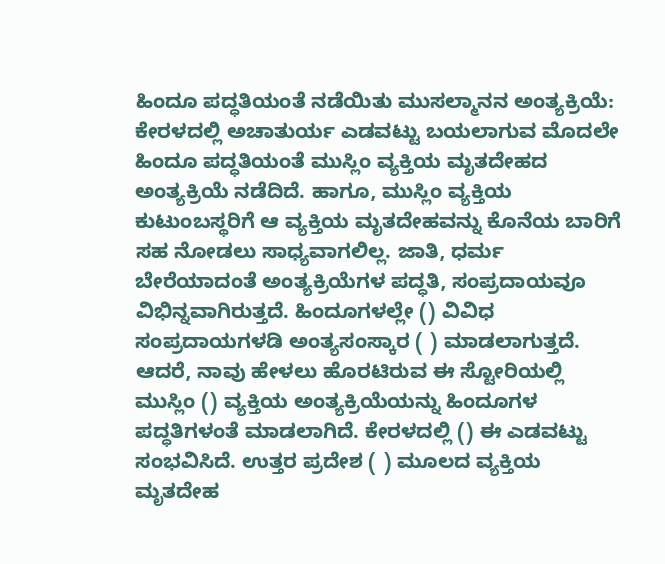ಹಿಂದೂ ಪದ್ಧತಿಯಂತೆ ನಡೆಯಿತು ಮುಸಲ್ಮಾನನ ಅಂತ್ಯಕ್ರಿಯೆ: ಕೇರಳದಲ್ಲಿ ಅಚಾತುರ್ಯ ಎಡವಟ್ಟು ಬಯಲಾಗುವ ಮೊದಲೇ ಹಿಂದೂ ಪದ್ಧತಿಯಂತೆ ಮುಸ್ಲಿಂ ವ್ಯಕ್ತಿಯ ಮೃತದೇಹದ ಅಂತ್ಯಕ್ರಿಯೆ ನಡೆದಿದೆ. ಹಾಗೂ, ಮುಸ್ಲಿಂ ವ್ಯಕ್ತಿಯ ಕುಟುಂಬಸ್ಥರಿಗೆ ಆ ವ್ಯಕ್ತಿಯ ಮೃತದೇಹವನ್ನು ಕೊನೆಯ ಬಾರಿಗೆ ಸಹ ನೋಡಲು ಸಾಧ್ಯವಾಗಲಿಲ್ಲ. ಜಾತಿ, ಧರ್ಮ ಬೇರೆಯಾದಂತೆ ಅಂತ್ಯಕ್ರಿಯೆಗಳ ಪದ್ಧತಿ, ಸಂಪ್ರದಾಯವೂ ವಿಭಿನ್ನವಾಗಿರುತ್ತದೆ. ಹಿಂದೂಗಳಲ್ಲೇ () ವಿವಿಧ ಸಂಪ್ರದಾಯಗಳಡಿ ಅಂತ್ಯಸಂಸ್ಕಾರ ( ) ಮಾಡಲಾಗುತ್ತದೆ. ಆದರೆ, ನಾವು ಹೇಳಲು ಹೊರಟಿರುವ ಈ ಸ್ಟೋರಿಯಲ್ಲಿ ಮುಸ್ಲಿಂ () ವ್ಯಕ್ತಿಯ ಅಂತ್ಯಕ್ರಿಯೆಯನ್ನು ಹಿಂದೂಗಳ ಪದ್ಧತಿಗಳಂತೆ ಮಾಡಲಾಗಿದೆ. ಕೇರಳದಲ್ಲಿ () ಈ ಎಡವಟ್ಟು ಸಂಭವಿಸಿದೆ. ಉತ್ತರ ಪ್ರದೇಶ ( ) ಮೂಲದ ವ್ಯಕ್ತಿಯ ಮೃತದೇಹ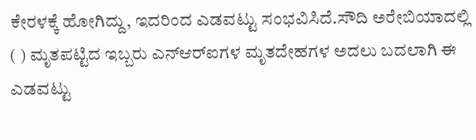ಕೇರಳಕ್ಕೆ ಹೋಗಿದ್ದು, ಇದರಿಂದ ಎಡವಟ್ಟು ಸಂಭವಿಸಿದೆ.ಸೌದಿ ಅರೇಬಿಯಾದಲ್ಲಿ ( ) ಮೃತಪಟ್ಟಿದ ಇಬ್ಬರು ಎನ್‌ಆರ್‌ಐಗಳ ಮೃತದೇಹಗಳ ಅದಲು ಬದಲಾಗಿ ಈ ಎಡವಟ್ಟು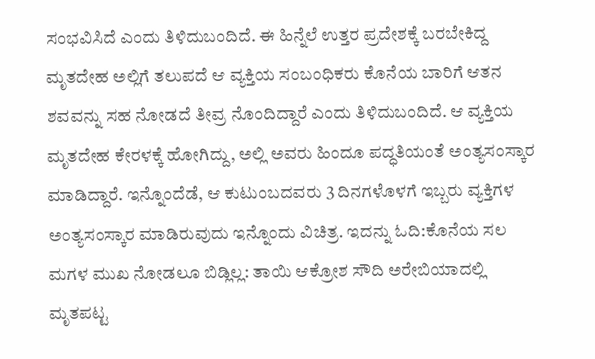ಸಂಭವಿಸಿದೆ ಎಂದು ತಿಳಿದುಬಂದಿದೆ. ಈ ಹಿನ್ನೆಲೆ ಉತ್ತರ ಪ್ರದೇಶಕ್ಕೆ ಬರಬೇಕಿದ್ದ ಮೃತದೇಹ ಅಲ್ಲಿಗೆ ತಲುಪದೆ ಆ ವ್ಯಕ್ತಿಯ ಸಂಬಂಧಿಕರು ಕೊನೆಯ ಬಾರಿಗೆ ಆತನ ಶವವನ್ನು ಸಹ ನೋಡದೆ ತೀವ್ರ ನೊಂದಿದ್ದಾರೆ ಎಂದು ತಿಳಿದುಬಂದಿದೆ. ಆ ವ್ಯಕ್ತಿಯ ಮೃತದೇಹ ಕೇರಳಕ್ಕೆ ಹೋಗಿದ್ದು, ಅಲ್ಲಿ ಅವರು ಹಿಂದೂ ಪದ್ಧತಿಯಂತೆ ಅಂತ್ಯಸಂಸ್ಕಾರ ಮಾಡಿದ್ದಾರೆ. ಇನ್ನೊಂದೆಡೆ, ಆ ಕುಟುಂಬದವರು 3 ದಿನಗಳೊಳಗೆ ಇಬ್ಬರು ವ್ಯಕ್ತಿಗಳ ಅಂತ್ಯಸಂಸ್ಕಾರ ಮಾಡಿರುವುದು ಇನ್ನೊಂದು ವಿಚಿತ್ರ. ಇದನ್ನು ಓದಿ:ಕೊನೆಯ ಸಲ ಮಗಳ ಮುಖ ನೋಡಲೂ ಬಿಡ್ಲಿಲ್ಲ: ತಾಯಿ ಆಕ್ರೋಶ ಸೌದಿ ಅರೇಬಿಯಾದಲ್ಲಿ ಮೃತಪಟ್ಟ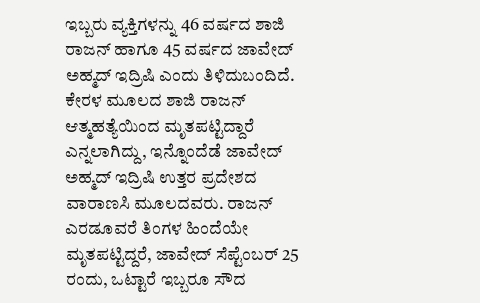ಇಬ್ಬರು ವ್ಯಕ್ತಿಗಳನ್ನು 46 ವರ್ಷದ ಶಾಜಿ ರಾಜನ್ ಹಾಗೂ 45 ವರ್ಷದ ಜಾವೇದ್‌ ಅಹ್ಮದ್‌ ಇದ್ರಿಷಿ ಎಂದು ತಿಳಿದುಬಂದಿದೆ. ಕೇರಳ ಮೂಲದ ಶಾಜಿ ರಾಜನ್ ಆತ್ಮಹತ್ಯೆಯಿಂದ ಮೃತಪಟ್ಟಿದ್ದಾರೆ ಎನ್ನಲಾಗಿದ್ದು, ಇನ್ನೊಂದೆಡೆ ಜಾವೇದ್‌ ಅಹ್ಮದ್‌ ಇದ್ರಿಷಿ ಉತ್ತರ ಪ್ರದೇಶದ ವಾರಾಣಸಿ ಮೂಲದವರು. ರಾಜನ್‌ ಎರಡೂವರೆ ತಿಂಗಳ ಹಿಂದೆಯೇ ಮೃತಪಟ್ಟಿದ್ದರೆ, ಜಾವೇದ್‌ ಸೆಪ್ಟೆಂಬರ್ 25 ರಂದು, ಒಟ್ಟಾರೆ ಇಬ್ಬರೂ ಸೌದ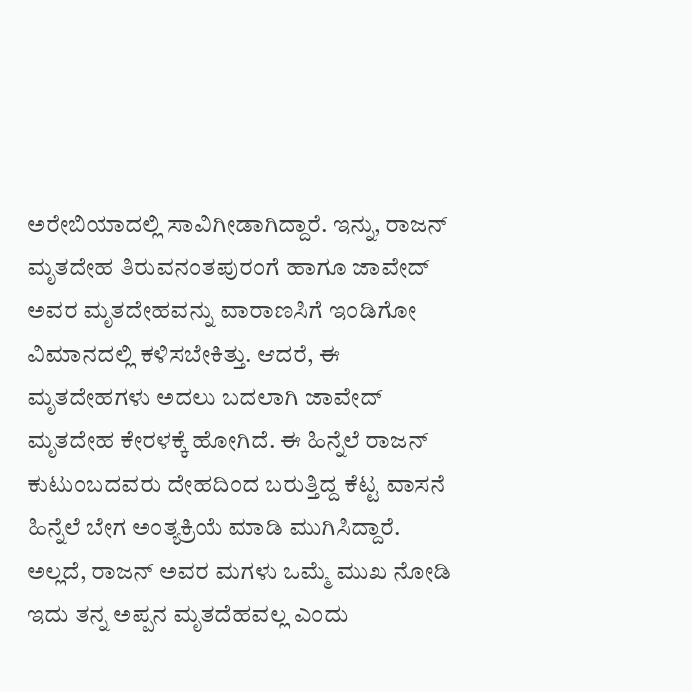ಅರೇಬಿಯಾದಲ್ಲಿ ಸಾವಿಗೀಡಾಗಿದ್ದಾರೆ. ಇನ್ನು, ರಾಜನ್‌ ಮೃತದೇಹ ತಿರುವನಂತಪುರಂಗೆ ಹಾಗೂ ಜಾವೇದ್‌ ಅವರ ಮೃತದೇಹವನ್ನು ವಾರಾಣಸಿಗೆ ಇಂಡಿಗೋ ವಿಮಾನದಲ್ಲಿ ಕಳಿಸಬೇಕಿತ್ತು. ಆದರೆ, ಈ ಮೃತದೇಹಗಳು ಅದಲು ಬದಲಾಗಿ ಜಾವೇದ್‌ ಮೃತದೇಹ ಕೇರಳಕ್ಕೆ ಹೋಗಿದೆ. ಈ ಹಿನ್ನೆಲೆ ರಾಜನ್‌ ಕುಟುಂಬದವರು ದೇಹದಿಂದ ಬರುತ್ತಿದ್ದ ಕೆಟ್ಟ ವಾಸನೆ ಹಿನ್ನೆಲೆ ಬೇಗ ಅಂತ್ಯಕ್ರಿಯೆ ಮಾಡಿ ಮುಗಿಸಿದ್ದಾರೆ. ಅಲ್ಲದೆ, ರಾಜನ್ ಅವರ ಮಗಳು ಒಮ್ಮೆ ಮುಖ ನೋಡಿ ಇದು ತನ್ನ ಅಪ್ಪನ ಮೃತದೆಹವಲ್ಲ ಎಂದು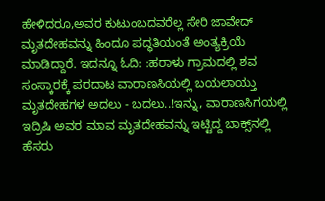ಹೇಳಿದರೂ,ಅವರ ಕುಟುಂಬದವರೆಲ್ಲ ಸೇರಿ ಜಾವೇದ್ ಮೃತದೇಹವನ್ನು ಹಿಂದೂ ಪದ್ಧತಿಯಂತೆ ಅಂತ್ಯಕ್ರಿಯೆ ಮಾಡಿದ್ದಾರೆ. ಇದನ್ನೂ ಓದಿ: :ಹರಾಳು ಗ್ರಾಮದಲ್ಲಿ ಶವ ಸಂಸ್ಕಾರಕ್ಕೆ ಪರದಾಟ ವಾರಾಣಸಿಯಲ್ಲಿ ಬಯಲಾಯ್ತು ಮೃತದೇಹಗಳ ಅದಲು - ಬದಲು..!ಇನ್ನು, ವಾರಾಣಸಿಗಯಲ್ಲಿ ಇದ್ರಿಷಿ ಅವರ ಮಾವ ಮೃತದೇಹವನ್ನು ಇಟ್ಟಿದ್ದ ಬಾಕ್ಸ್‌ನಲ್ಲಿ ಹೆಸರು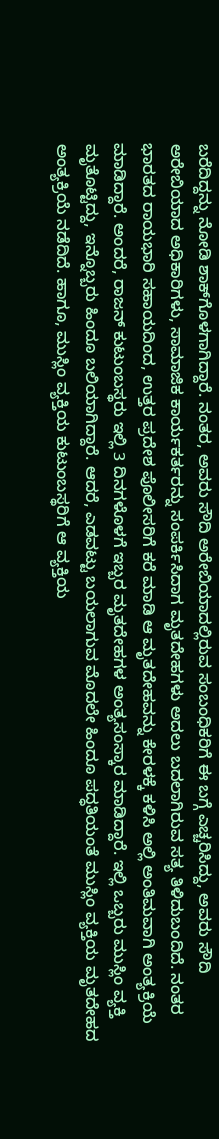ಬರೆದಿದ್ದನ್ನು ನೋಡಿ ಶಾಕ್‌ಗೊಳಗಾಗಿದ್ದಾರೆ. ನಂತರ, ಅವರು ಸೌದಿ ಅರೇಬಿಯಾದಲ್ಲಿರುವ ಸಂಬಂಧಿಕರಿಗೆ ಈ ಬಗ್ಗೆ ಎಚ್ಚರಿಸಿದ್ದು, ಅವರು ಸೌದಿ ಅರೇಬಿಯಾದ ಅಧಿಕಾರಿಗಳು, ಸಾಮಾಜಿಕ ಕಾರ್ಯಕರ್ತರನ್ನು ಸಂಪರ್ಕಿಸಿದಾಗ ಮೃತದೇಹಗಳು ಅದಲು ಬದಲಾಗಿರುವ ಸತ್ಯ ತಿಳಿದುಬಂದಿದೆ. ನಂತರ ಭಾರತದ ರಾಯಭಾರಿ ಸಹಾಯದಿಂದ, ಉತ್ತರ ಪ್ರದೇಶ ಪೊಲೀಸರಿಗೆ ಕರೆ ಮಾಡಿ ಆ ಮೃತದೇಹವನ್ನು ಕೇರಳಕ್ಕೆ ಕಳಿಸಿ ಅಲ್ಲಿ ಅಂತಿಮವಾಗಿ ಅಂತ್ಯಕ್ರಿಯೆ ಮಾಡಿದ್ದಾರೆ. ಅಂದರೆ, ರಾಜನ್‌ ಕುಟುಂಬಸ್ಥರು ಇಲ್ಲಿ 3 ದಿನಗಳೊಳಗೆ ಇಬ್ಬರ ಮೃತದೇಹಗಳ ಅಂತ್ಯಸಂಸ್ಕಾರ ಮಾಡಿದ್ದಾರೆ. ಇಲ್ಲಿ ಒಬ್ಬರು ಮುಸ್ಲಿಂ ವ್ಯಕ್ತಿ ಮೃತೊಟ್ಟಿದ್ದು, ಇನ್ನೊಬ್ಬರು ಹಿಂದೂ ಬಲಿಯಾಗಿದ್ದಾರೆ. ಆದರೆ, ಎಡವಟ್ಟು ಬಯಲಾಗುವ ಮೊದಲೇ ಹಿಂದೂ ಪದ್ಧತಿಯಂತೆ ಮುಸ್ಲಿಂ ವ್ಯಕ್ತಿಯ ಮೃತದೇಹದ ಅಂತ್ಯಕ್ರಿಯೆ ನಡೆದಿದೆ. ಹಾಗೂ, ಮುಸ್ಲಿಂ ವ್ಯಕ್ತಿಯ ಕುಟುಂಬಸ್ಥರಿಗೆ ಆ ವ್ಯಕ್ತಿಯ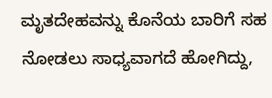ಮೃತದೇಹವನ್ನು ಕೊನೆಯ ಬಾರಿಗೆ ಸಹ ನೋಡಲು ಸಾಧ್ಯವಾಗದೆ ಹೋಗಿದ್ದು,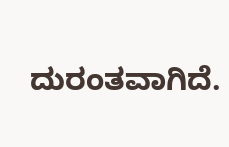ದುರಂತವಾಗಿದೆ.